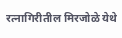रत्नागिरीतील मिरजोळे येथे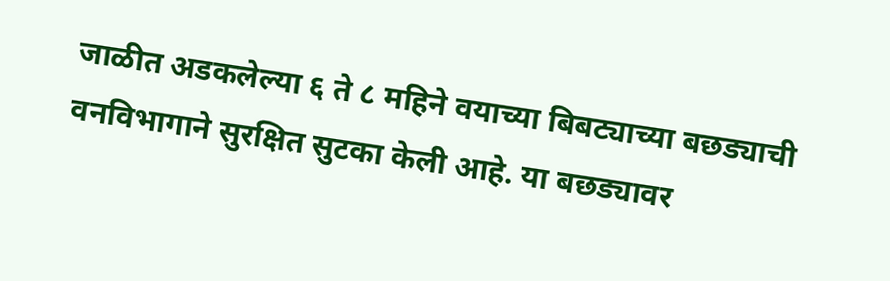जाळीत अडकलेल्या ६ ते ८ महिने वयाच्या बिबट्याच्या बछड्याची वनविभागाने सुरक्षित सुटका केली आहे. या बछड्यावर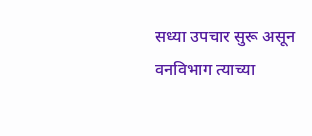सध्या उपचार सुरू असून वनविभाग त्याच्या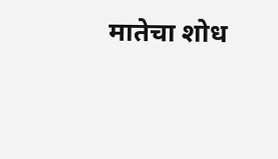मातेचा शोध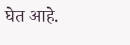घेत आहे.